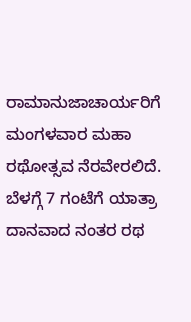ರಾಮಾನುಜಾಚಾರ್ಯರಿಗೆ ಮಂಗಳವಾರ ಮಹಾ ರಥೋತ್ಸವ ನೆರವೇರಲಿದೆ. ಬೆಳಗ್ಗೆ 7 ಗಂಟೆಗೆ ಯಾತ್ರಾ ದಾನವಾದ ನಂತರ ರಥ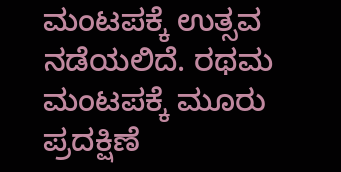ಮಂಟಪಕ್ಕೆ ಉತ್ಸವ ನಡೆಯಲಿದೆ. ರಥಮ ಮಂಟಪಕ್ಕೆ ಮೂರು ಪ್ರದಕ್ಷಿಣೆ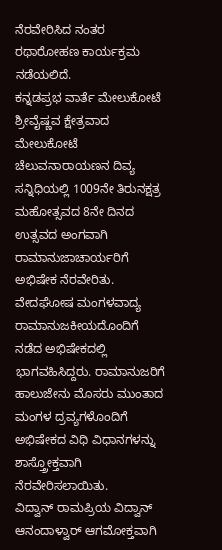ನೆರವೇರಿಸಿದ ನಂತರ ರಥಾರೋಹಣ ಕಾರ್ಯಕ್ರಮ ನಡೆಯಲಿದೆ.
ಕನ್ನಡಪ್ರಭ ವಾರ್ತೆ ಮೇಲುಕೋಟೆ
ಶ್ರೀವೈಷ್ಣವ ಕ್ಷೇತ್ರವಾದ ಮೇಲುಕೋಟೆ ಚೆಲುವನಾರಾಯಣನ ದಿವ್ಯ ಸನ್ನಿಧಿಯಲ್ಲಿ 1009ನೇ ತಿರುನಕ್ಷತ್ರ ಮಹೋತ್ಸವದ 8ನೇ ದಿನದ ಉತ್ಸವದ ಅಂಗವಾಗಿ ರಾಮಾನುಜಾಚಾರ್ಯರಿಗೆ ಅಭಿಷೇಕ ನೆರವೇರಿತು.
ವೇದಘೋಷ ಮಂಗಳವಾದ್ಯ ರಾಮಾನುಜಕೀಯದೊಂದಿಗೆ ನಡೆದ ಅಭಿಷೇಕದಲ್ಲಿ ಭಾಗವಹಿಸಿದ್ದರು. ರಾಮಾನುಜರಿಗೆ ಹಾಲುಜೇನು ಮೊಸರು ಮುಂತಾದ ಮಂಗಳ ದ್ರವ್ಯಗಳೊಂದಿಗೆ ಅಭಿಷೇಕದ ವಿಧಿ ವಿಧಾನಗಳನ್ನು ಶಾಸ್ತ್ರೋಕ್ತವಾಗಿ ನೆರವೇರಿಸಲಾಯಿತು.
ವಿದ್ವಾನ್ ರಾಮಪ್ರಿಯ ವಿದ್ವಾನ್ ಆನಂದಾಳ್ವಾರ್ ಆಗಮೋಕ್ತವಾಗಿ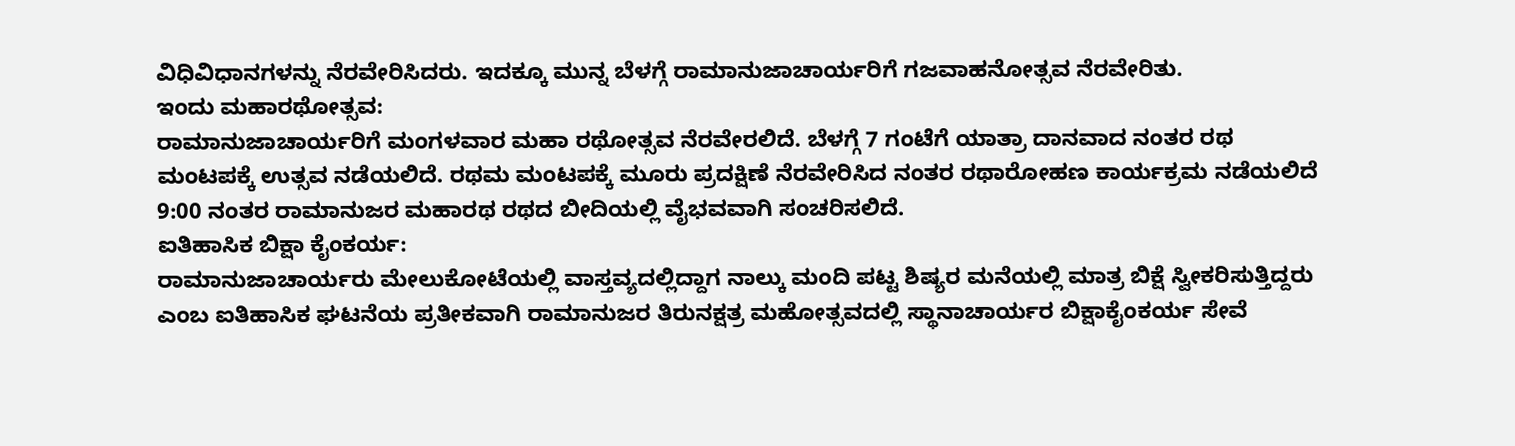ವಿಧಿವಿಧಾನಗಳನ್ನು ನೆರವೇರಿಸಿದರು. ಇದಕ್ಕೂ ಮುನ್ನ ಬೆಳಗ್ಗೆ ರಾಮಾನುಜಾಚಾರ್ಯರಿಗೆ ಗಜವಾಹನೋತ್ಸವ ನೆರವೇರಿತು.
ಇಂದು ಮಹಾರಥೋತ್ಸವ:
ರಾಮಾನುಜಾಚಾರ್ಯರಿಗೆ ಮಂಗಳವಾರ ಮಹಾ ರಥೋತ್ಸವ ನೆರವೇರಲಿದೆ. ಬೆಳಗ್ಗೆ 7 ಗಂಟೆಗೆ ಯಾತ್ರಾ ದಾನವಾದ ನಂತರ ರಥ ಮಂಟಪಕ್ಕೆ ಉತ್ಸವ ನಡೆಯಲಿದೆ. ರಥಮ ಮಂಟಪಕ್ಕೆ ಮೂರು ಪ್ರದಕ್ಷಿಣೆ ನೆರವೇರಿಸಿದ ನಂತರ ರಥಾರೋಹಣ ಕಾರ್ಯಕ್ರಮ ನಡೆಯಲಿದೆ 9:00 ನಂತರ ರಾಮಾನುಜರ ಮಹಾರಥ ರಥದ ಬೀದಿಯಲ್ಲಿ ವೈಭವವಾಗಿ ಸಂಚರಿಸಲಿದೆ.
ಐತಿಹಾಸಿಕ ಬಿಕ್ಷಾ ಕೈಂಕರ್ಯ:
ರಾಮಾನುಜಾಚಾರ್ಯರು ಮೇಲುಕೋಟೆಯಲ್ಲಿ ವಾಸ್ತವ್ಯದಲ್ಲಿದ್ದಾಗ ನಾಲ್ಕು ಮಂದಿ ಪಟ್ಟ ಶಿಷ್ಯರ ಮನೆಯಲ್ಲಿ ಮಾತ್ರ ಬಿಕ್ಷೆ ಸ್ವೀಕರಿಸುತ್ತಿದ್ದರು ಎಂಬ ಐತಿಹಾಸಿಕ ಘಟನೆಯ ಪ್ರತೀಕವಾಗಿ ರಾಮಾನುಜರ ತಿರುನಕ್ಷತ್ರ ಮಹೋತ್ಸವದಲ್ಲಿ ಸ್ಥಾನಾಚಾರ್ಯರ ಬಿಕ್ಷಾಕೈಂಕರ್ಯ ಸೇವೆ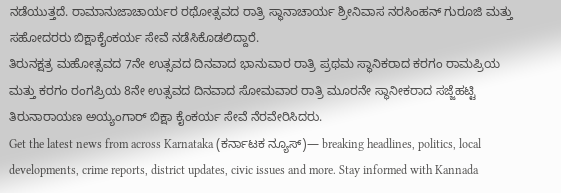ನಡೆಯುತ್ತದೆ. ರಾಮಾನುಜಾಚಾರ್ಯರ ರಥೋತ್ಸವದ ರಾತ್ರಿ ಸ್ಥಾನಾಚಾರ್ಯ ಶ್ರೀನಿವಾಸ ನರಸಿಂಹನ್ ಗುರೂಜಿ ಮತ್ತು ಸಹೋದರರು ಬಿಕ್ಷಾಕೈಂಕರ್ಯ ಸೇವೆ ನಡೆಸಿಕೊಡಲಿದ್ದಾರೆ.
ತಿರುನಕ್ಷತ್ರ ಮಹೋತ್ಸವದ 7ನೇ ಉತ್ಸವದ ದಿನವಾದ ಭಾನುವಾರ ರಾತ್ರಿ ಪ್ರಥಮ ಸ್ಥಾನಿಕರಾದ ಕರಗಂ ರಾಮಪ್ರಿಯ ಮತ್ತು ಕರಗಂ ರಂಗಪ್ರಿಯ 8ನೇ ಉತ್ಸವದ ದಿನವಾದ ಸೋಮವಾರ ರಾತ್ರಿ ಮೂರನೇ ಸ್ಥಾನೀಕರಾದ ಸಜ್ಜೆಹಟ್ಟಿ ತಿರುನಾರಾಯಣ ಅಯ್ಯಂಗಾರ್ ಬಿಕ್ಷಾ ಕೈಂಕರ್ಯ ಸೇವೆ ನೆರವೇರಿಸಿದರು.
Get the latest news from across Karnataka (ಕರ್ನಾಟಕ ನ್ಯೂಸ್)— breaking headlines, politics, local developments, crime reports, district updates, civic issues and more. Stay informed with Kannada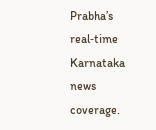Prabha’s real‑time Karnataka news coverage.